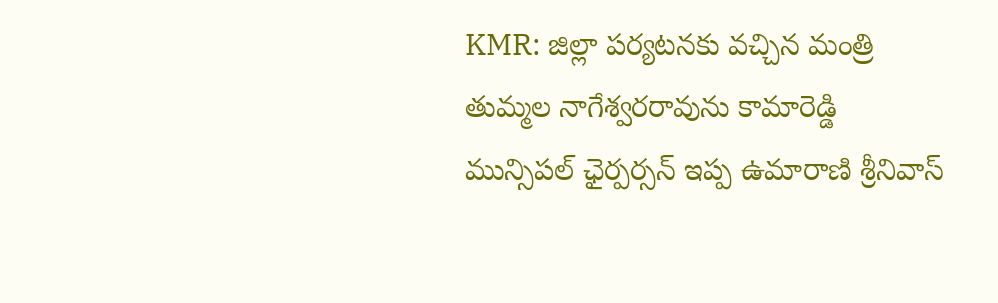KMR: జిల్లా పర్యటనకు వచ్చిన మంత్రి తుమ్మల నాగేశ్వరరావును కామారెడ్డి మున్సిపల్ ఛైర్పర్సన్ ఇప్ప ఉమారాణి శ్రీనివాస్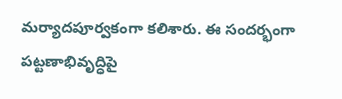మర్యాదపూర్వకంగా కలిశారు. ఈ సందర్భంగా పట్టణాభివృద్ధిపై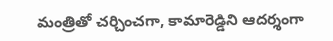మంత్రితో చర్చించగా, కామారెడ్డిని ఆదర్శంగా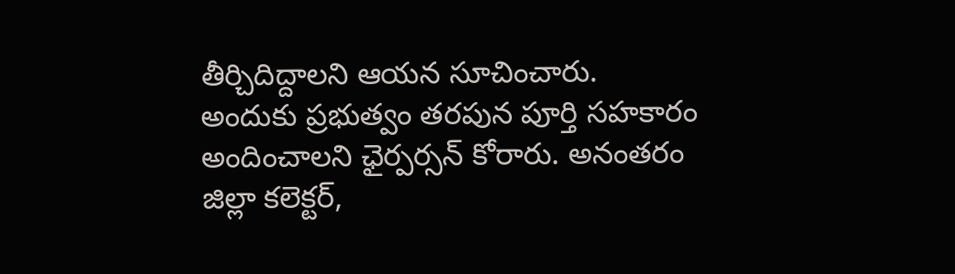తీర్చిదిద్దాలని ఆయన సూచించారు. అందుకు ప్రభుత్వం తరపున పూర్తి సహకారం అందించాలని ఛైర్పర్సన్ కోరారు. అనంతరం జిల్లా కలెక్టర్,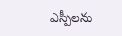ఎస్పీలను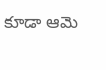కూడా ఆమె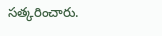సత్కరించారు.